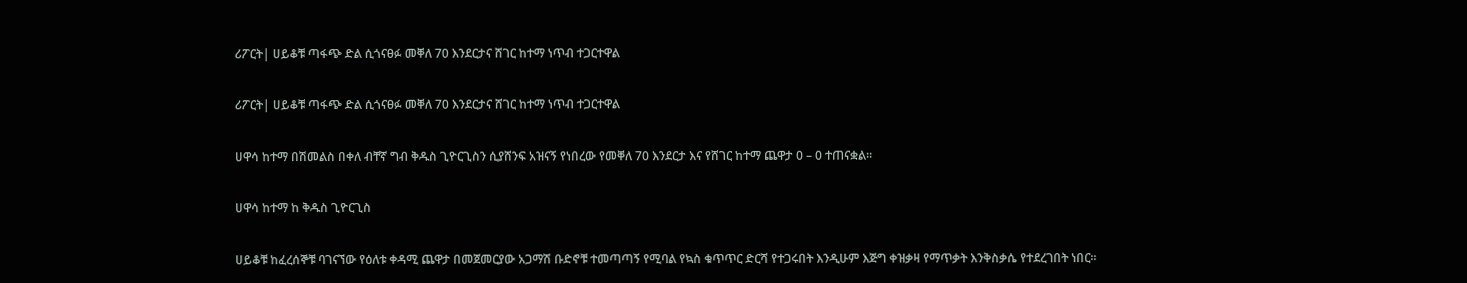ሪፖርት| ሀይቆቹ ጣፋጭ ድል ሲጎናፀፉ መቐለ 70 እንደርታና ሸገር ከተማ ነጥብ ተጋርተዋል

ሪፖርት| ሀይቆቹ ጣፋጭ ድል ሲጎናፀፉ መቐለ 70 እንደርታና ሸገር ከተማ ነጥብ ተጋርተዋል

ሀዋሳ ከተማ በሽመልስ በቀለ ብቸኛ ግብ ቅዱስ ጊዮርጊስን ሲያሸንፍ አዝናኝ የነበረው የመቐለ 70 እንደርታ እና የሸገር ከተማ ጨዋታ 0 – 0 ተጠናቋል።

ሀዋሳ ከተማ ከ ቅዱስ ጊዮርጊስ

ሀይቆቹ ከፈረሰኞቹ ባገናኘው የዕለቱ ቀዳሚ ጨዋታ በመጀመርያው አጋማሽ ቡድኖቹ ተመጣጣኝ የሚባል የኳስ ቁጥጥር ድርሻ የተጋሩበት እንዲሁም እጅግ ቀዝቃዛ የማጥቃት እንቅስቃሴ የተደረገበት ነበር።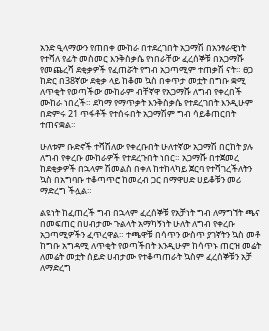አንድ ዒላማውን የጠበቀ ሙከራ በተደረገበት አጋማሽ በአንፃራዊነት የተሻለ የፊት መስመር እንቅስቃሴ የነበራቸው ፈረሰኞቹ በአጋማሹ የመጨረሻ ደቂቃዎች የፈጠሯት የግብ አጋጣሚም ተጠቃሽ ናት። ፀጋ ከድር በ38ኛው ደቂቃ ላይ ከቆመ ኳስ በቀጥታ መቷት በግቡ ቋሚ ለጥቂት የወጣችው ሙከራም ብቸኛዋ የአጋማሹ ለግብ የቀረበች ሙከራ ነበረች። ደካማ የማጥቃት እንቅስቃሴ የተደረገበት እንዲሁም በድምሩ 21 ጥፋቶች የተሰሩበት አጋማሽም ግብ ሳይቆጠርበት ተጠናቋል።

ሁለቱም ቡድኖች ተሻሽለው የቀረቡበት ሁለተኛው አጋማሽ በርከት ያሉ ለግብ የቀረቡ ሙከራዎች የተደረጉበት ነበር። አጋማሹ በተጀመረ ከደቂቃዎች በኋላም ሽመልስ በቀለ ከተከላካይ ጀርባ የተሻገረችለትን ኳስ በአግባቡ ተቆጣጥሮ ከመረብ ጋር በማዋሀድ ሀይቆቹን መሪ ማድረግ ችሏል።

ልዩነት ከፈጠረች ግብ በኋላም ፈረሰኞቹ የአቻነት ግብ ለማግኘት ጫና በመፍጠር በሀብታሙ ጉልላት አማካኝነት ሁለት ለግብ የቀረቡ አጋጣሚዎችን ፈጥረዋል። ተጫዋቹ በሳጥን ውስጥ ያገኛትን ኳስ መቶ ከግቡ አግዳሚ ለጥቂት የወጣችበት እንዲሁም ከሳጥኑ ጠርዝ መሬት ለመሬት መቷት ሰይድ ሀብታሙ የተቆጣጠራት ኳስም ፈረሰኞቹን አቻ ለማድረግ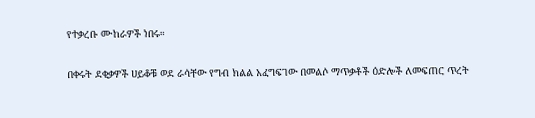የተቃረቡ ሙከራዎች ነበሩ።

በቀሩት ደቂቃዎች ሀይቆቹ ወደ ራሳቸው የግብ ክልል አፈግፍገው በመልሶ ማጥቃቶች ዕድሎች ለመፍጠር ጥረት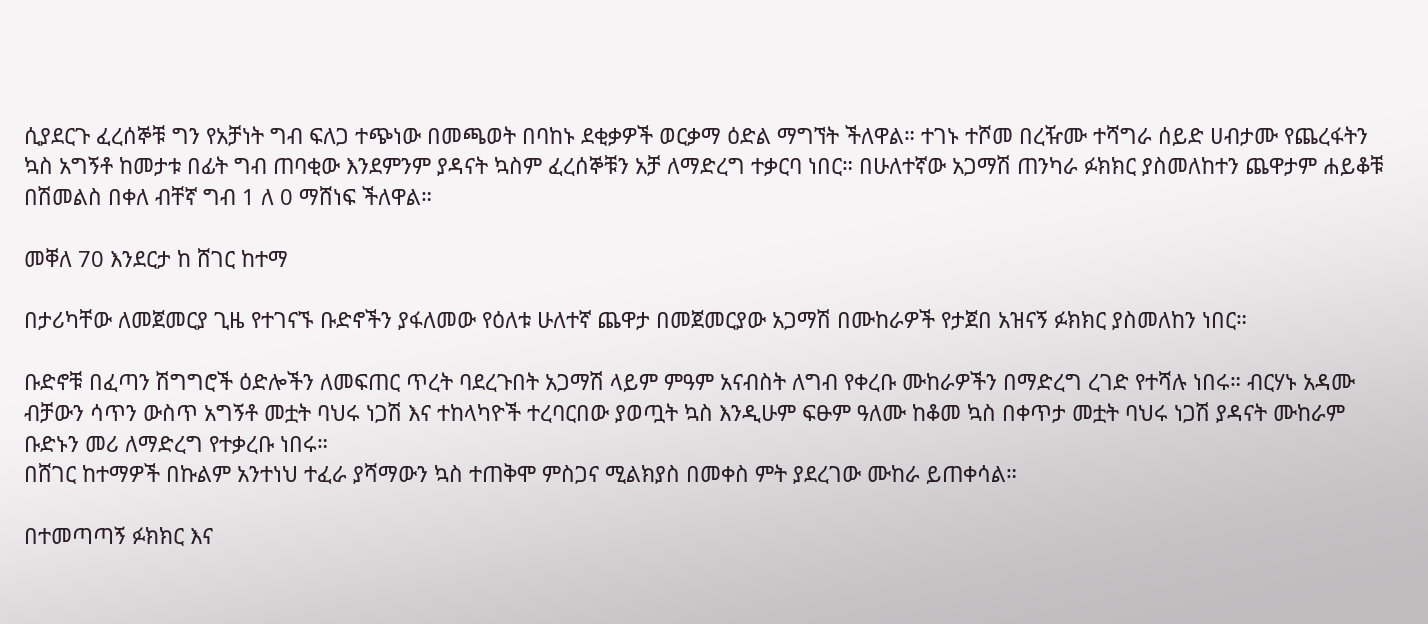ሲያደርጉ ፈረሰኞቹ ግን የአቻነት ግብ ፍለጋ ተጭነው በመጫወት በባከኑ ደቂቃዎች ወርቃማ ዕድል ማግኘት ችለዋል። ተገኑ ተሾመ በረዥሙ ተሻግራ ሰይድ ሀብታሙ የጨረፋትን ኳስ አግኝቶ ከመታቱ በፊት ግብ ጠባቂው እንደምንም ያዳናት ኳስም ፈረሰኞቹን አቻ ለማድረግ ተቃርባ ነበር። በሁለተኛው አጋማሽ ጠንካራ ፉክክር ያስመለከተን ጨዋታም ሐይቆቹ በሽመልስ በቀለ ብቸኛ ግብ 1 ለ 0 ማሸነፍ ችለዋል።

መቐለ 70 እንደርታ ከ ሸገር ከተማ

በታሪካቸው ለመጀመርያ ጊዜ የተገናኙ ቡድኖችን ያፋለመው የዕለቱ ሁለተኛ ጨዋታ በመጀመርያው አጋማሽ በሙከራዎች የታጀበ አዝናኝ ፉክክር ያስመለከን ነበር።

ቡድኖቹ በፈጣን ሽግግሮች ዕድሎችን ለመፍጠር ጥረት ባደረጉበት አጋማሽ ላይም ምዓም አናብስት ለግብ የቀረቡ ሙከራዎችን በማድረግ ረገድ የተሻሉ ነበሩ። ብርሃኑ አዳሙ ብቻውን ሳጥን ውስጥ አግኝቶ መቷት ባህሩ ነጋሽ እና ተከላካዮች ተረባርበው ያወጧት ኳስ እንዲሁም ፍፁም ዓለሙ ከቆመ ኳስ በቀጥታ መቷት ባህሩ ነጋሽ ያዳናት ሙከራም ቡድኑን መሪ ለማድረግ የተቃረቡ ነበሩ።
በሸገር ከተማዎች በኩልም አንተነህ ተፈራ ያሻማውን ኳስ ተጠቅሞ ምስጋና ሚልክያስ በመቀስ ምት ያደረገው ሙከራ ይጠቀሳል።

በተመጣጣኝ ፉክክር እና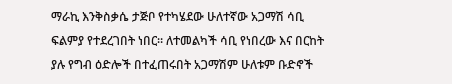ማራኪ እንቅስቃሴ ታጅቦ የተካሄደው ሁለተኛው አጋማሽ ሳቢ ፍልምያ የተደረገበት ነበር። ለተመልካች ሳቢ የነበረው እና በርከት ያሉ የግብ ዕድሎች በተፈጠሩበት አጋማሽም ሁለቱም ቡድኖች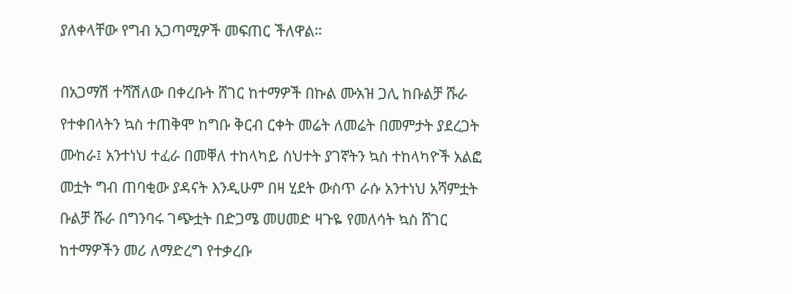ያለቀላቸው የግብ አጋጣሚዎች መፍጠር ችለዋል።

በአጋማሽ ተሻሽለው በቀረቡት ሸገር ከተማዎች በኩል ሙአዝ ጋሊ ከቡልቻ ሹራ የተቀበላትን ኳስ ተጠቅሞ ከግቡ ቅርብ ርቀት መሬት ለመሬት በመምታት ያደረጋት ሙከራ፤ አንተነህ ተፈራ በመቐለ ተከላካይ ስህተት ያገኛትን ኳስ ተከላካዮች አልፎ መቷት ግብ ጠባቂው ያዳናት እንዲሁም በዛ ሂደት ውስጥ ራሱ አንተነህ አሻምቷት
ቡልቻ ሹራ በግንባሩ ገጭቷት በድጋሜ መሀመድ ዛጉዬ የመለሳት ኳስ ሸገር ከተማዎችን መሪ ለማድረግ የተቃረቡ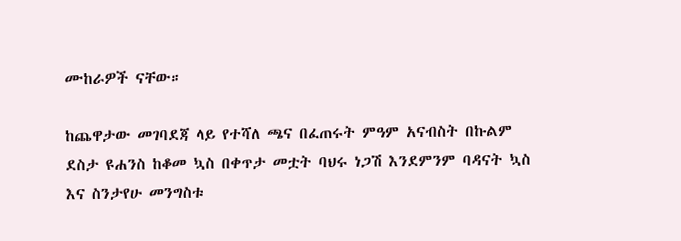ሙከራዎች ናቸው።

ከጨዋታው መገባደጃ ላይ የተሻለ ጫና በፈጠሩት ምዓም አናብስት በኩልም ደስታ ዩሐንስ ከቆመ ኳስ በቀጥታ መቷት ባህሩ ነጋሽ እንደምንም ባዳናት ኳስ እና ስንታየሁ መንግስቱ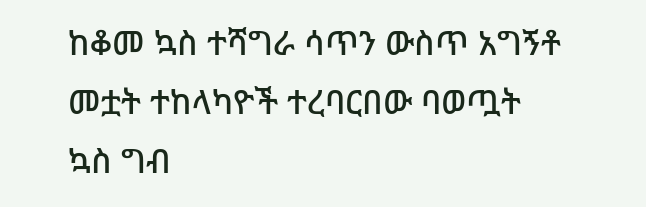ከቆመ ኳስ ተሻግራ ሳጥን ውስጥ አግኝቶ መቷት ተከላካዮች ተረባርበው ባወጧት ኳስ ግብ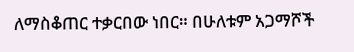ለማስቆጠር ተቃርበው ነበር። በሁለቱም አጋማሾች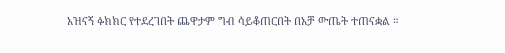አዝናኝ ፉክክር የተደረገበት ጨዋታም ግብ ሳይቆጠርበት በአቻ ውጤት ተጠናቋል ።